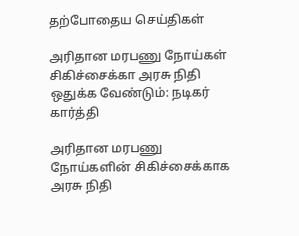தற்போதைய செய்திகள்

அரிதான மரபணு நோய்கள் சிகிச்சைக்கா அரசு நிதி ஒதுக்க வேண்டும்: நடிகர் கார்த்தி

அரிதான மரபணு நோய்களின் சிகிச்சைக்காக அரசு நிதி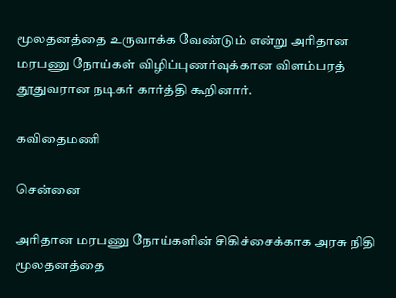மூலதனத்தை உருவாக்க வேண்டும் என்று அரிதான மரபணு நோய்கள் விழிப்புணர்வுக்கான விளம்பரத் தூதுவரான நடிகர் கார்த்தி கூறினார்.

கவிதைமணி

சென்னை

அரிதான மரபணு நோய்களின் சிகிச்சைக்காக அரசு நிதி மூலதனத்தை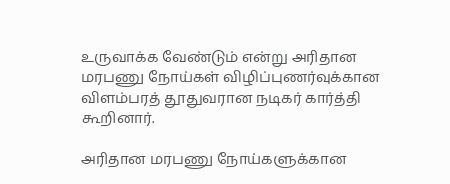உருவாக்க வேண்டும் என்று அரிதான மரபணு நோய்கள் விழிப்புணர்வுக்கான விளம்பரத் தூதுவரான நடிகர் கார்த்தி கூறினார்.

அரிதான மரபணு நோய்களுக்கான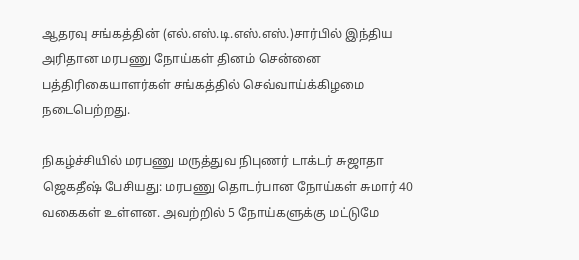ஆதரவு சங்கத்தின் (எல்.எஸ்.டி.எஸ்.எஸ்.)சார்பில் இந்திய அரிதான மரபணு நோய்கள் தினம் சென்னை பத்திரிகையாளர்கள் சங்கத்தில் செவ்வாய்க்கிழமை நடைபெற்றது.

நிகழ்ச்சியில் மரபணு மருத்துவ நிபுணர் டாக்டர் சுஜாதா ஜெகதீஷ் பேசியது: மரபணு தொடர்பான நோய்கள் சுமார் 40 வகைகள் உள்ளன. அவற்றில் 5 நோய்களுக்கு மட்டுமே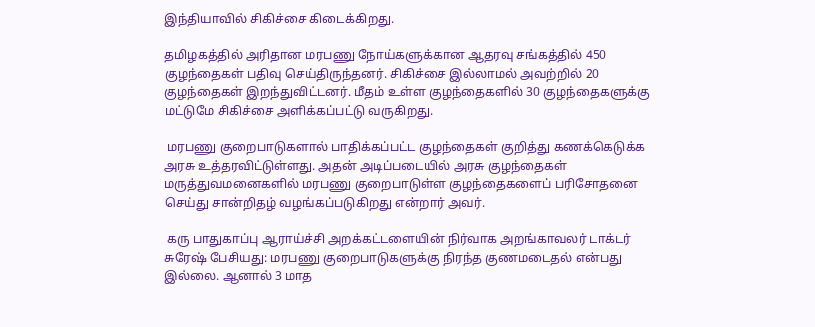இந்தியாவில் சிகிச்சை கிடைக்கிறது.

தமிழகத்தில் அரிதான மரபணு நோய்களுக்கான ஆதரவு சங்கத்தில் 450 குழந்தைகள் பதிவு செய்திருந்தனர். சிகிச்சை இல்லாமல் அவற்றில் 20 குழந்தைகள் இறந்துவிட்டனர். மீதம் உள்ள குழந்தைகளில் 30 குழந்தைகளுக்கு மட்டுமே சிகிச்சை அளிக்கப்பட்டு வருகிறது.

 மரபணு குறைபாடுகளால் பாதிக்கப்பட்ட குழந்தைகள் குறித்து கணக்கெடுக்க அரசு உத்தரவிட்டுள்ளது. அதன் அடிப்படையில் அரசு குழந்தைகள் மருத்துவமனைகளில் மரபணு குறைபாடுள்ள குழந்தைகளைப் பரிசோதனை செய்து சான்றிதழ் வழங்கப்படுகிறது என்றார் அவர்.

 கரு பாதுகாப்பு ஆராய்ச்சி அறக்கட்டளையின் நிர்வாக அறங்காவலர் டாக்டர் சுரேஷ் பேசியது: மரபணு குறைபாடுகளுக்கு நிரந்த குணமடைதல் என்பது இல்லை. ஆனால் 3 மாத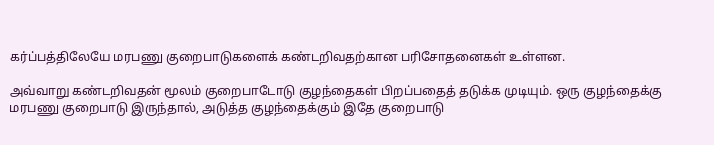கர்ப்பத்திலேயே மரபணு குறைபாடுகளைக் கண்டறிவதற்கான பரிசோதனைகள் உள்ளன.

அவ்வாறு கண்டறிவதன் மூலம் குறைபாடோடு குழந்தைகள் பிறப்பதைத் தடுக்க முடியும். ஒரு குழந்தைக்கு மரபணு குறைபாடு இருந்தால், அடுத்த குழந்தைக்கும் இதே குறைபாடு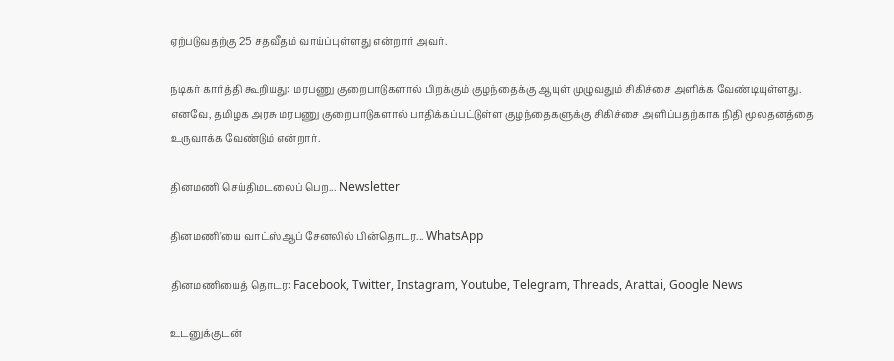ஏற்படுவதற்கு 25 சதவீதம் வாய்ப்புள்ளது என்றார் அவர்.

நடிகர் கார்த்தி கூறியது: மரபணு குறைபாடுகளால் பிறக்கும் குழந்தைக்கு ஆயுள் முழுவதும் சிகிச்சை அளிக்க வேண்டியுள்ளது. எனவே, தமிழக அரசு மரபணு குறைபாடுகளால் பாதிக்கப்பட்டுள்ள குழந்தைகளுக்கு சிகிச்சை அளிப்பதற்காக நிதி மூலதனத்தை உருவாக்க வேண்டும் என்றார்.

தினமணி செய்திமடலைப் பெற... Newsletter

தினமணி'யை வாட்ஸ்ஆப் சேனலில் பின்தொடர... WhatsApp

தினமணியைத் தொடர: Facebook, Twitter, Instagram, Youtube, Telegram, Threads, Arattai, Google News

உடனுக்குடன்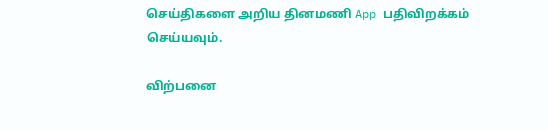செய்திகளை அறிய தினமணி App பதிவிறக்கம் செய்யவும்.

விற்பனை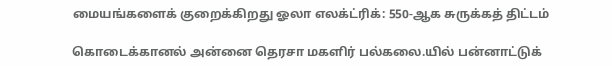மையங்களைக் குறைக்கிறது ஓலா எலக்ட்ரிக்: 550-ஆக சுருக்கத் திட்டம்

கொடைக்கானல் அன்னை தெரசா மகளிர் பல்கலை.யில் பன்னாட்டுக்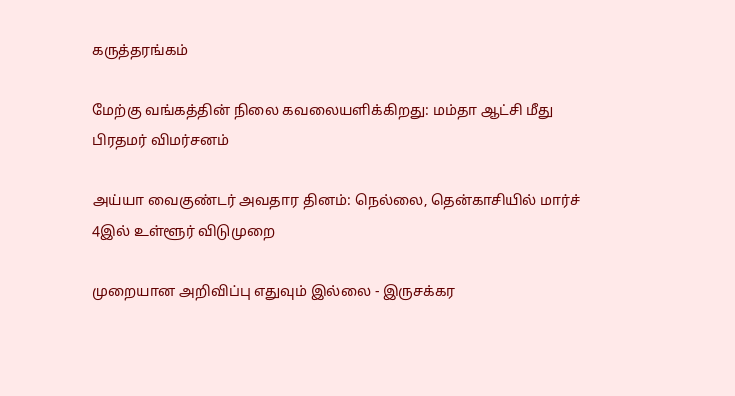கருத்தரங்கம்

மேற்கு வங்கத்தின் நிலை கவலையளிக்கிறது: மம்தா ஆட்சி மீது பிரதமர் விமர்சனம்

அய்யா வைகுண்டர் அவதார தினம்: நெல்லை, தென்காசியில் மார்ச் 4இல் உள்ளூர் விடுமுறை

முறையான அறிவிப்பு எதுவும் இல்லை - இருசக்கர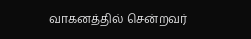வாகனத்தில் சென்றவர்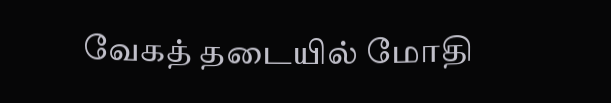வேகத் தடையில் மோதி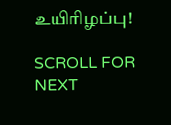உயிரிழப்பு!

SCROLL FOR NEXT